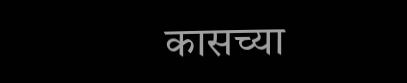कासच्या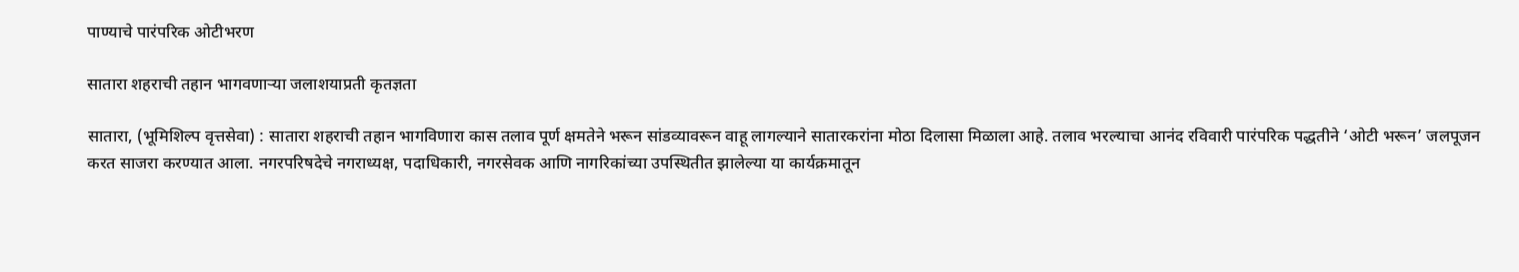पाण्याचे पारंपरिक ओटीभरण

सातारा शहराची तहान भागवणाऱ्या जलाशयाप्रती कृतज्ञता

सातारा, (भूमिशिल्प वृत्तसेवा) : सातारा शहराची तहान भागविणारा कास तलाव पूर्ण क्षमतेने भरून सांडव्यावरून वाहू लागल्याने सातारकरांना मोठा दिलासा मिळाला आहे. तलाव भरल्याचा आनंद रविवारी पारंपरिक पद्धतीने ‘ओटी भरून’ जलपूजन करत साजरा करण्यात आला. नगरपरिषदेचे नगराध्यक्ष, पदाधिकारी, नगरसेवक आणि नागरिकांच्या उपस्थितीत झालेल्या या कार्यक्रमातून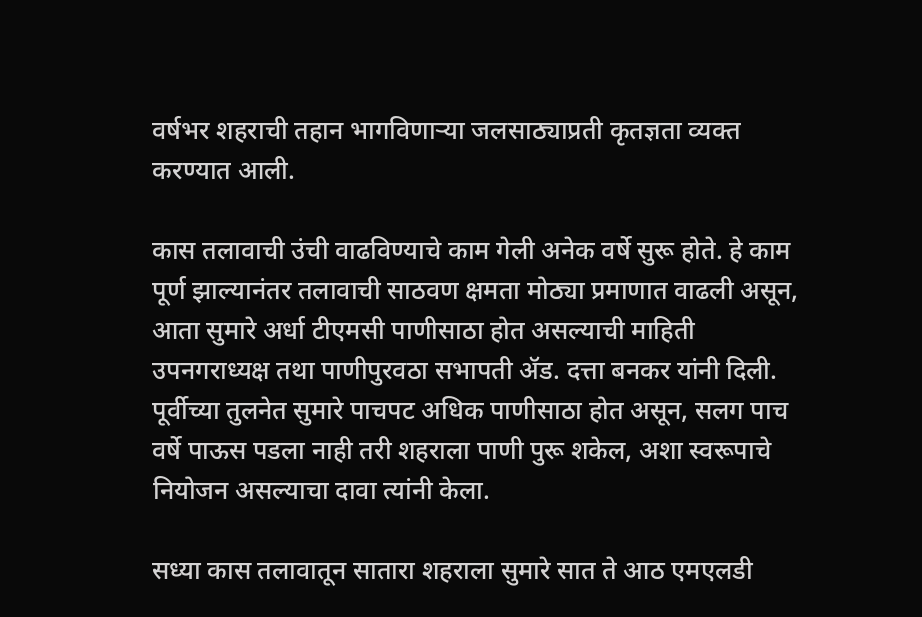वर्षभर शहराची तहान भागविणाऱ्या जलसाठ्याप्रती कृतज्ञता व्यक्त करण्यात आली.

कास तलावाची उंची वाढविण्याचे काम गेली अनेक वर्षे सुरू होते. हे काम पूर्ण झाल्यानंतर तलावाची साठवण क्षमता मोठ्या प्रमाणात वाढली असून, आता सुमारे अर्धा टीएमसी पाणीसाठा होत असल्याची माहिती उपनगराध्यक्ष तथा पाणीपुरवठा सभापती ॲड. दत्ता बनकर यांनी दिली. पूर्वीच्या तुलनेत सुमारे पाचपट अधिक पाणीसाठा होत असून, सलग पाच वर्षे पाऊस पडला नाही तरी शहराला पाणी पुरू शकेल, अशा स्वरूपाचे नियोजन असल्याचा दावा त्यांनी केला.

सध्या कास तलावातून सातारा शहराला सुमारे सात ते आठ एमएलडी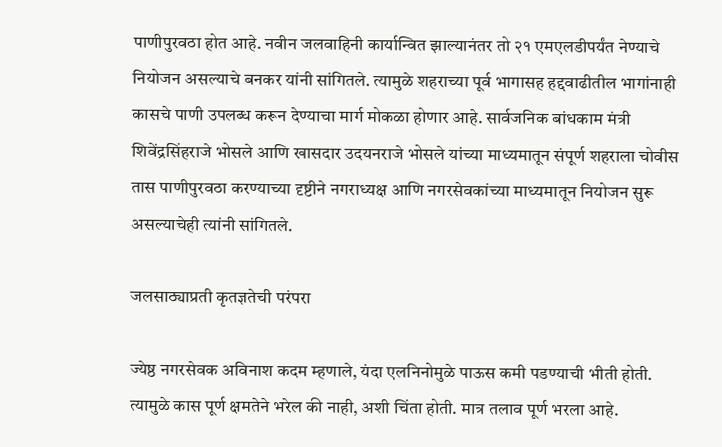पाणीपुरवठा होत आहे. नवीन जलवाहिनी कार्यान्वित झाल्यानंतर तो २१ एमएलडीपर्यंत नेण्याचे नियोजन असल्याचे बनकर यांनी सांगितले. त्यामुळे शहराच्या पूर्व भागासह हद्दवाढीतील भागांनाही कासचे पाणी उपलब्ध करून देण्याचा मार्ग मोकळा होणार आहे. सार्वजनिक बांधकाम मंत्री शिवेंद्रसिंहराजे भोसले आणि खासदार उदयनराजे भोसले यांच्या माध्यमातून संपूर्ण शहराला चोवीस तास पाणीपुरवठा करण्याच्या दृष्टीने नगराध्यक्ष आणि नगरसेवकांच्या माध्यमातून नियोजन सुरू असल्याचेही त्यांनी सांगितले.

जलसाठ्याप्रती कृतज्ञतेची परंपरा

ज्येष्ठ नगरसेवक अविनाश कदम म्हणाले, यंदा एलनिनोमुळे पाऊस कमी पडण्याची भीती होती. त्यामुळे कास पूर्ण क्षमतेने भरेल की नाही, अशी चिंता होती. मात्र तलाव पूर्ण भरला आहे.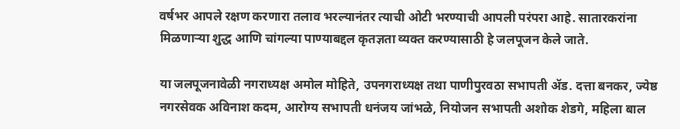वर्षभर आपले रक्षण करणारा तलाव भरल्यानंतर त्याची ओटी भरण्याची आपली परंपरा आहे. सातारकरांना मिळणाऱ्या शुद्ध आणि चांगल्या पाण्याबद्दल कृतज्ञता व्यक्त करण्यासाठी हे जलपूजन केले जाते.

या जलपूजनावेळी नगराध्यक्ष अमोल मोहिते, उपनगराध्यक्ष तथा पाणीपुरवठा सभापती ॲड. दत्ता बनकर, ज्येष्ठ नगरसेवक अविनाश कदम, आरोग्य सभापती धनंजय जांभळे, नियोजन सभापती अशोक शेडगे, महिला बाल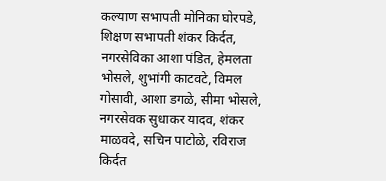कल्याण सभापती मोनिका घोरपडे, शिक्षण सभापती शंकर किर्दत, नगरसेविका आशा पंडित, हेमलता भोसले, शुभांगी काटवटे, विमल गोसावी, आशा डगळे, सीमा भोसले, नगरसेवक सुधाकर यादव, शंकर माळवदे, सचिन पाटोळे, रविराज किर्दत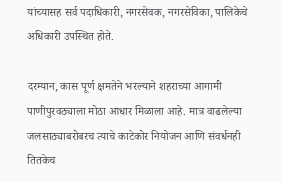यांच्यासह सर्व पदाधिकारी, नगरसेवक, नगरसेविका, पालिकेचे अधिकारी उपस्थित होते.

दरम्यान, कास पूर्ण क्षमतेने भरल्याने शहराच्या आगामी पाणीपुरवठ्याला मोठा आधार मिळाला आहे. मात्र वाढलेल्या जलसाठ्याबरोबरच त्याचे काटेकोर नियोजन आणि संवर्धनही तितकेच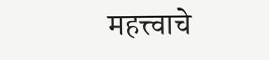महत्त्वाचे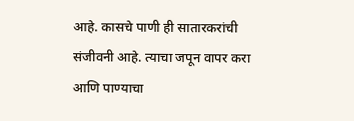आहे. कासचे पाणी ही सातारकरांची संजीवनी आहे. त्याचा जपून वापर करा आणि पाण्याचा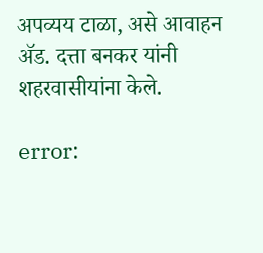अपव्यय टाळा, असे आवाहन ॲड. दत्ता बनकर यांनी शहरवासीयांना केले.

error: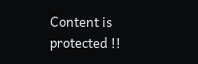Content is protected !!